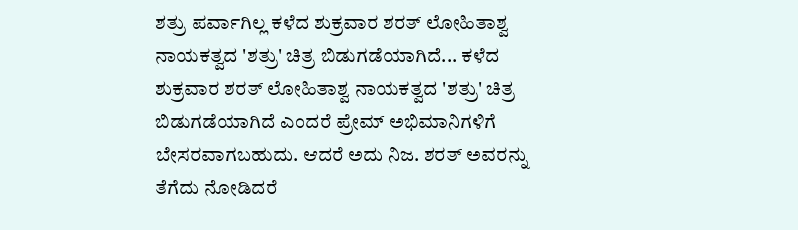ಶತ್ರು ಪರ್ವಾಗಿಲ್ಲ ಕಳೆದ ಶುಕ್ರವಾರ ಶರತ್ ಲೋಹಿತಾಶ್ವ ನಾಯಕತ್ವದ 'ಶತ್ರು' ಚಿತ್ರ ಬಿಡುಗಡೆಯಾಗಿದೆ... ಕಳೆದ ಶುಕ್ರವಾರ ಶರತ್ ಲೋಹಿತಾಶ್ವ ನಾಯಕತ್ವದ 'ಶತ್ರು' ಚಿತ್ರ ಬಿಡುಗಡೆಯಾಗಿದೆ ಎಂದರೆ ಪ್ರೇಮ್ ಅಭಿಮಾನಿಗಳಿಗೆ ಬೇಸರವಾಗಬಹುದು. ಆದರೆ ಅದು ನಿಜ. ಶರತ್ ಅವರನ್ನು ತೆಗೆದು ನೋಡಿದರೆ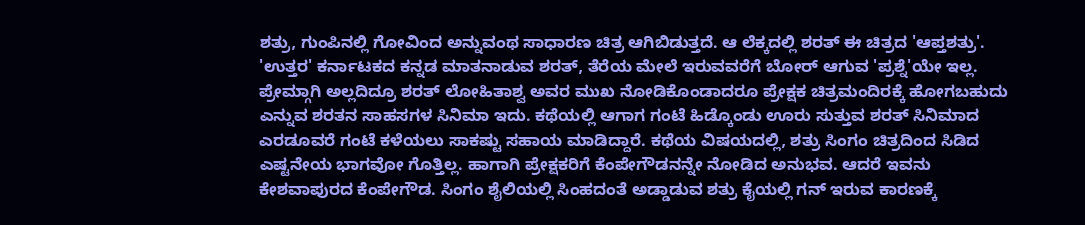ಶತ್ರು, ಗುಂಪಿನಲ್ಲಿ ಗೋವಿಂದ ಅನ್ನುವಂಥ ಸಾಧಾರಣ ಚಿತ್ರ ಆಗಿಬಿಡುತ್ತದೆ. ಆ ಲೆಕ್ಕದಲ್ಲಿ ಶರತ್ ಈ ಚಿತ್ರದ 'ಆಪ್ತಶತ್ರು'. 'ಉತ್ತರ' ಕರ್ನಾಟಕದ ಕನ್ನಡ ಮಾತನಾಡುವ ಶರತ್, ತೆರೆಯ ಮೇಲೆ ಇರುವವರೆಗೆ ಬೋರ್ ಆಗುವ 'ಪ್ರಶ್ನೆ'ಯೇ ಇಲ್ಲ. ಪ್ರೇಮ್ಗಾಗಿ ಅಲ್ಲದಿದ್ರೂ ಶರತ್ ಲೋಹಿತಾಶ್ವ ಅವರ ಮುಖ ನೋಡಿಕೊಂಡಾದರೂ ಪ್ರೇಕ್ಷಕ ಚಿತ್ರಮಂದಿರಕ್ಕೆ ಹೋಗಬಹುದು ಎನ್ನುವ ಶರತನ ಸಾಹಸಗಳ ಸಿನಿಮಾ ಇದು. ಕಥೆಯಲ್ಲಿ ಆಗಾಗ ಗಂಟೆ ಹಿಡ್ಕೊಂಡು ಊರು ಸುತ್ತುವ ಶರತ್ ಸಿನಿಮಾದ ಎರಡೂವರೆ ಗಂಟೆ ಕಳೆಯಲು ಸಾಕಷ್ಟು ಸಹಾಯ ಮಾಡಿದ್ದಾರೆ. ಕಥೆಯ ವಿಷಯದಲ್ಲಿ, ಶತ್ರು ಸಿಂಗಂ ಚಿತ್ರದಿಂದ ಸಿಡಿದ ಎಷ್ಟನೇಯ ಭಾಗವೋ ಗೊತ್ತಿಲ್ಲ. ಹಾಗಾಗಿ ಪ್ರೇಕ್ಷಕರಿಗೆ ಕೆಂಪೇಗೌಡನನ್ನೇ ನೋಡಿದ ಅನುಭವ. ಆದರೆ ಇವನು ಕೇಶವಾಪುರದ ಕೆಂಪೇಗೌಡ. ಸಿಂಗಂ ಶೈಲಿಯಲ್ಲಿ ಸಿಂಹದಂತೆ ಅಡ್ಡಾಡುವ ಶತ್ರು ಕೈಯಲ್ಲಿ ಗನ್ ಇರುವ ಕಾರಣಕ್ಕೆ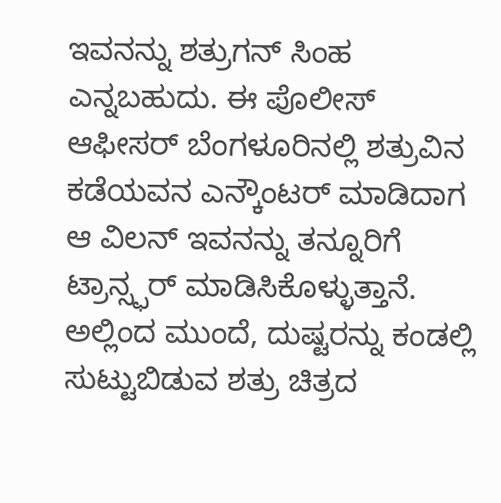ಇವನನ್ನು ಶತ್ರುಗನ್ ಸಿಂಹ ಎನ್ನಬಹುದು. ಈ ಪೊಲೀಸ್ ಆಫೀಸರ್ ಬೆಂಗಳೂರಿನಲ್ಲಿ ಶತ್ರುವಿನ ಕಡೆಯವನ ಎನ್ಕೌಂಟರ್ ಮಾಡಿದಾಗ ಆ ವಿಲನ್ ಇವನನ್ನು ತನ್ನೂರಿಗೆ ಟ್ರಾನ್ಸ್ಫರ್ ಮಾಡಿಸಿಕೊಳ್ಳುತ್ತಾನೆ. ಅಲ್ಲಿಂದ ಮುಂದೆ, ದುಷ್ಟರನ್ನು ಕಂಡಲ್ಲಿ ಸುಟ್ಟುಬಿಡುವ ಶತ್ರು ಚಿತ್ರದ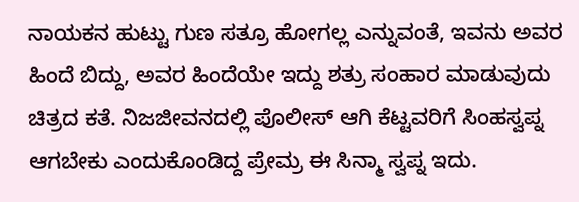ನಾಯಕನ ಹುಟ್ಟು ಗುಣ ಸತ್ರೂ ಹೋಗಲ್ಲ ಎನ್ನುವಂತೆ, ಇವನು ಅವರ ಹಿಂದೆ ಬಿದ್ದು, ಅವರ ಹಿಂದೆಯೇ ಇದ್ದು ಶತ್ರು ಸಂಹಾರ ಮಾಡುವುದು ಚಿತ್ರದ ಕತೆ. ನಿಜಜೀವನದಲ್ಲಿ ಪೊಲೀಸ್ ಆಗಿ ಕೆಟ್ಟವರಿಗೆ ಸಿಂಹಸ್ವಪ್ನ ಆಗಬೇಕು ಎಂದುಕೊಂಡಿದ್ದ ಪ್ರೇಮ್ರ ಈ ಸಿನ್ಮಾ ಸ್ವಪ್ನ ಇದು.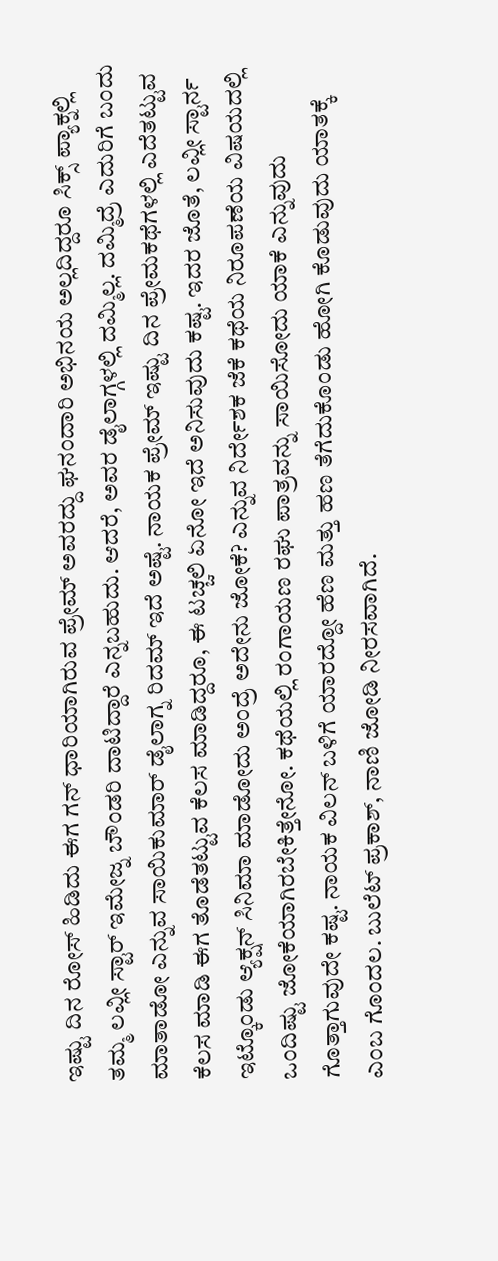ಇಷ್ಟು ದಿನ ರೋಸ್ ಹಿಡಿದು ಈಗ ಗನ್ ಧಾರಿಯಾಗಿರುವ ಪ್ರೇಮ್ ಅವರದ್ದು ಘನಂದಾರಿ ಅಭಿನಯ ಅಲ್ಲದಿದ್ದರೂ ಸಿಕ್ಸ್ ಪ್ಯಾಕ್ನಲ್ಲಿ ತಮ್ಮ ಲವ್ಲೀ ಸ್ಟಾರ್ ಇಮೇಜ್ನ ಬೌಂಡರಿ ದಾಟಿದ್ದಾರೆ ಎನ್ನಬಹುದು. ಆದರೆ, ಅವರ ಡೈಲಾಗ್ಗಳಲ್ಲಿ ದಮ್ಮಿಲ್ಲ. ದಮ್ಮಿದ್ರೆ ಎದುರಿಗೆ ಬಂದು ಮಾತಾಡೋ ಎನ್ನುವ ಸಾಯಿಕುಮಾರ್ ಡೈಲಾಗ್ನ ರಿದಮ್ ಇದೆ ಅಷ್ಟೆ. ನಾಯಕ ಪ್ರೇಮ್ ಇಷ್ಟು ದಿನ ಪ್ರೇಮಕಥೆಗಳಲ್ಲಿ ಎದೆತಟ್ಟುವ ಕೆಲಸ ಮಾಡಿ ಈಗ ತೊಡೆತಟ್ಟುವ ಕೆಲಸ ಮಾಡಿದ್ದರೂ, ಈ ಟಚ್ಚಲಿ ಏನೋ ಇದೆ ಅನಿಸುವುದು ಕಷ್ಟ. ಇದರ ಜೊತೆ, ಲವ್ಲೀ ಸ್ಟಾರ್ನ ಇಟ್ಕೊಂಡು ಆ್ಯಕ್ಷನ್ ಸಿನಿಮಾ ಮಾಡೋದು ಅಂದ್ರೆ ಅದೇನು ಜೋಕೆ? ಎನ್ನುವ ನಿರ್ದೇಶಕ ಜೆಕೆ ಕಥೆಯ ನಿರೂಪಣೆಯ ವಿಷಯದಲ್ಲಿ ಒಂದಿಷ್ಟು ಜೋಕೆಯಾಗಿರಬೇಕಿತ್ತೇನೋ. ಕಥೆಯಲ್ಲಿ ರಂಗಾಯಣ ರಘು ಪಾತ್ರವನ್ನು ಸಾಯಿಸೋದು ಯಾಕೆ ಎನ್ನುವುದು ಗೊತ್ತಾಗುವುದೇ ಕಷ್ಟ. ನಾಯಕ ವಿಲನ್ ಬಳಿಗೆ ಯಾರದ್ದೋ ಹೆಣ ಮತ್ತು ಹಣ ತೆಗೆದುಕೊಂಡು ಹೋಗಿ ಕೊಡುವುದು ಯಾತಕ್ಕೆ ಎಂಬ ಗೊಂದಲ. ಬುಲೆಟ್ ಪ್ರಕಾಶ್, ನಾಣಿ ಜೋಡಿ ನೀರಸವಾಗಿದೆ.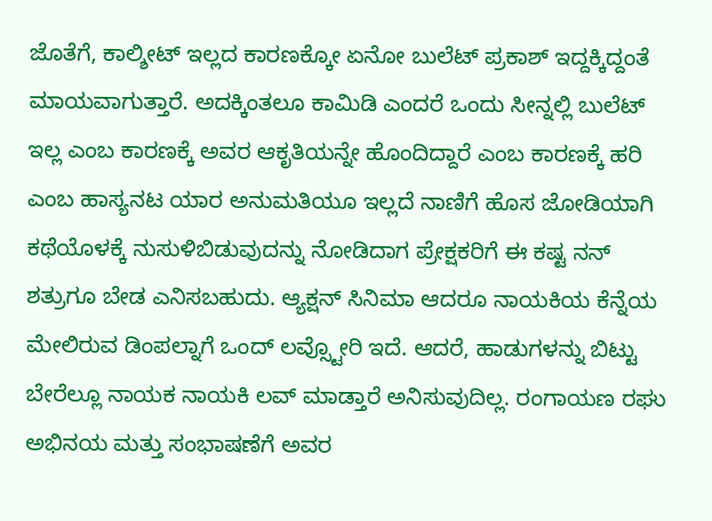ಜೊತೆಗೆ, ಕಾಲ್ಶೀಟ್ ಇಲ್ಲದ ಕಾರಣಕ್ಕೋ ಏನೋ ಬುಲೆಟ್ ಪ್ರಕಾಶ್ ಇದ್ದಕ್ಕಿದ್ದಂತೆ ಮಾಯವಾಗುತ್ತಾರೆ. ಅದಕ್ಕಿಂತಲೂ ಕಾಮಿಡಿ ಎಂದರೆ ಒಂದು ಸೀನ್ನಲ್ಲಿ ಬುಲೆಟ್ ಇಲ್ಲ ಎಂಬ ಕಾರಣಕ್ಕೆ ಅವರ ಆಕೃತಿಯನ್ನೇ ಹೊಂದಿದ್ದಾರೆ ಎಂಬ ಕಾರಣಕ್ಕೆ ಹರಿ ಎಂಬ ಹಾಸ್ಯನಟ ಯಾರ ಅನುಮತಿಯೂ ಇಲ್ಲದೆ ನಾಣಿಗೆ ಹೊಸ ಜೋಡಿಯಾಗಿ ಕಥೆಯೊಳಕ್ಕೆ ನುಸುಳಿಬಿಡುವುದನ್ನು ನೋಡಿದಾಗ ಪ್ರೇಕ್ಷಕರಿಗೆ ಈ ಕಷ್ಟ ನನ್ ಶತ್ರುಗೂ ಬೇಡ ಎನಿಸಬಹುದು. ಆ್ಯಕ್ಷನ್ ಸಿನಿಮಾ ಆದರೂ ನಾಯಕಿಯ ಕೆನ್ನೆಯ ಮೇಲಿರುವ ಡಿಂಪಲ್ನಾಗೆ ಒಂದ್ ಲವ್ಸ್ಟೋರಿ ಇದೆ. ಆದರೆ, ಹಾಡುಗಳನ್ನು ಬಿಟ್ಟು ಬೇರೆಲ್ಲೂ ನಾಯಕ ನಾಯಕಿ ಲವ್ ಮಾಡ್ತಾರೆ ಅನಿಸುವುದಿಲ್ಲ. ರಂಗಾಯಣ ರಘು ಅಭಿನಯ ಮತ್ತು ಸಂಭಾಷಣೆಗೆ ಅವರ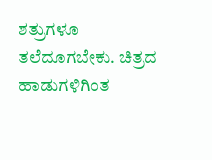ಶತ್ರುಗಳೂ ತಲೆದೂಗಬೇಕು. ಚಿತ್ರದ ಹಾಡುಗಳಿಗಿಂತ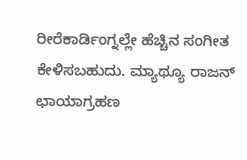ರೀರೆಕಾರ್ಡಿಂಗ್ನಲ್ಲೇ ಹೆಚ್ಚಿನ ಸಂಗೀತ ಕೇಳಿಸಬಹುದು. ಮ್ಯಾಥ್ಯೂ ರಾಜನ್ ಛಾಯಾಗ್ರಹಣ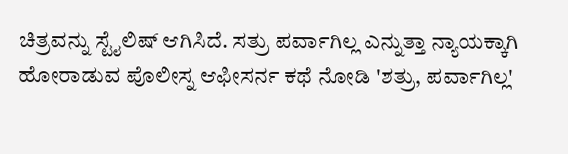ಚಿತ್ರವನ್ನು ಸ್ಟೈಲಿಷ್ ಆಗಿಸಿದೆ. ಸತ್ರು ಪರ್ವಾಗಿಲ್ಲ ಎನ್ನುತ್ತಾ ನ್ಯಾಯಕ್ಕಾಗಿ ಹೋರಾಡುವ ಪೊಲೀಸ್ನ ಆಫೀಸರ್ನ ಕಥೆ ನೋಡಿ 'ಶತ್ರು, ಪರ್ವಾಗಿಲ್ಲ'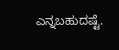ಎನ್ನಬಹುದಷ್ಟೆ.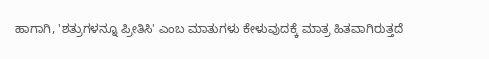ಹಾಗಾಗಿ, 'ಶತ್ರುಗಳನ್ನೂ ಪ್ರೀತಿಸಿ' ಎಂಬ ಮಾತುಗಳು ಕೇಳುವುದಕ್ಕೆ ಮಾತ್ರ ಹಿತವಾಗಿರುತ್ತದೆ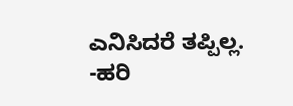ಎನಿಸಿದರೆ ತಪ್ಪಿಲ್ಲ. -ಹರಿ